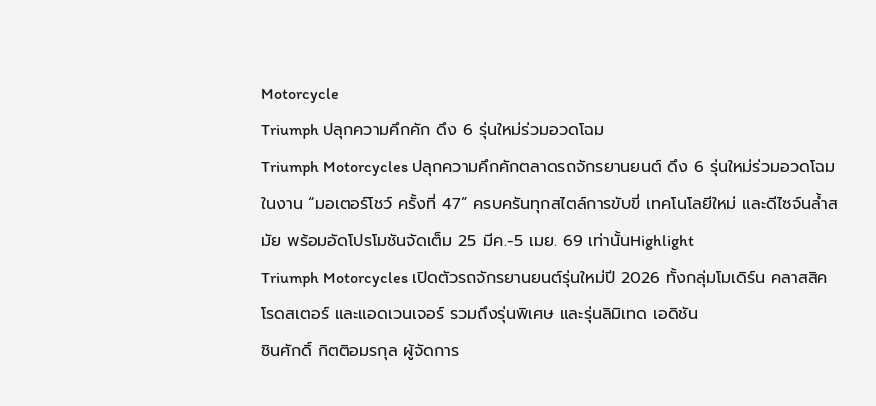Motorcycle
Triumph ปลุกความคึกคัก ดึง 6 รุ่นใหม่ร่วมอวดโฉม
Triumph Motorcycles ปลุกความคึกคักตลาดรถจักรยานยนต์ ดึง 6 รุ่นใหม่ร่วมอวดโฉมในงาน “มอเตอร์โชว์ ครั้งที่ 47” ครบครันทุกสไตล์การขับขี่ เทคโนโลยีใหม่ และดีไซจ์นล้ำสมัย พร้อมอัดโปรโมชันจัดเต็ม 25 มีค.-5 เมย. 69 เท่านั้นHighlight
Triumph Motorcycles เปิดตัวรถจักรยานยนต์รุ่นใหม่ปี 2026 ทั้งกลุ่มโมเดิร์น คลาสสิค โรดสเตอร์ และแอดเวนเจอร์ รวมถึงรุ่นพิเศษ และรุ่นลิมิเทด เอดิชัน
ชินศักดิ์ กิตติอมรกุล ผู้จัดการ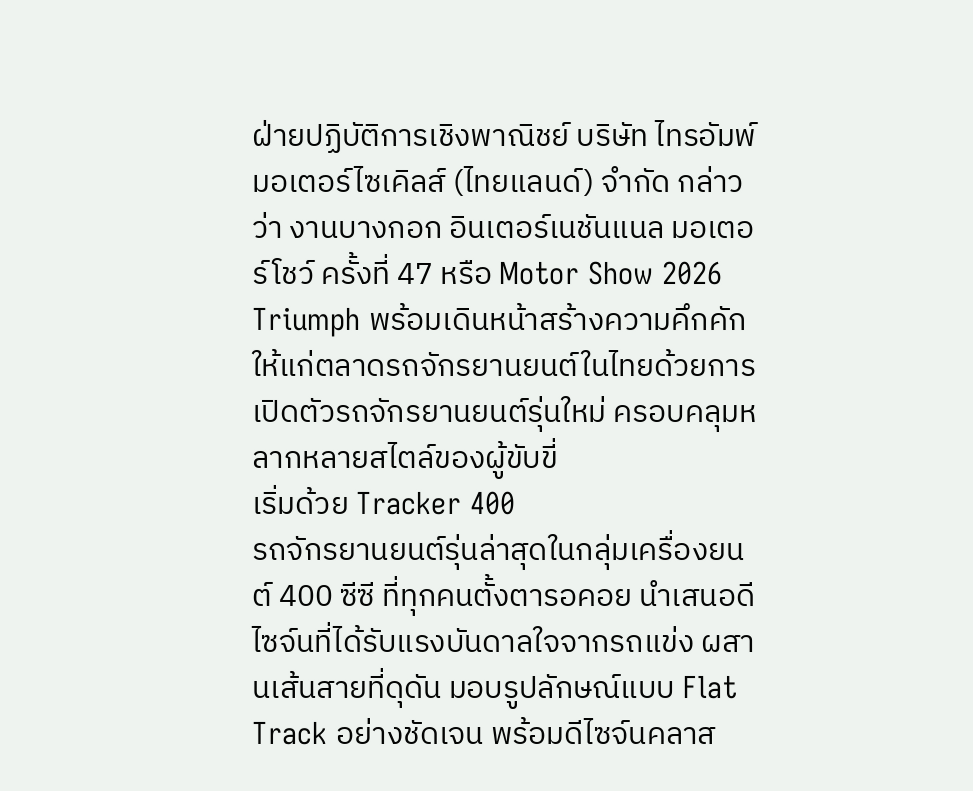ฝ่ายปฏิบัติการเชิงพาณิชย์ บริษัท ไทรอัมพ์ มอเตอร์ไซเคิลส์ (ไทยแลนด์) จำกัด กล่าวว่า งานบางกอก อินเตอร์เนชันแนล มอเตอร์โชว์ ครั้งที่ 47 หรือ Motor Show 2026 Triumph พร้อมเดินหน้าสร้างความคึกคักให้แก่ตลาดรถจักรยานยนต์ในไทยด้วยการเปิดตัวรถจักรยานยนต์รุ่นใหม่ ครอบคลุมหลากหลายสไตล์ของผู้ขับขี่
เริ่มด้วย Tracker 400
รถจักรยานยนต์รุ่นล่าสุดในกลุ่มเครื่องยนต์ 400 ซีซี ที่ทุกคนตั้งตารอคอย นำเสนอดีไซจ์นที่ได้รับแรงบันดาลใจจากรถแข่ง ผสานเส้นสายที่ดุดัน มอบรูปลักษณ์แบบ Flat Track อย่างชัดเจน พร้อมดีไซจ์นคลาส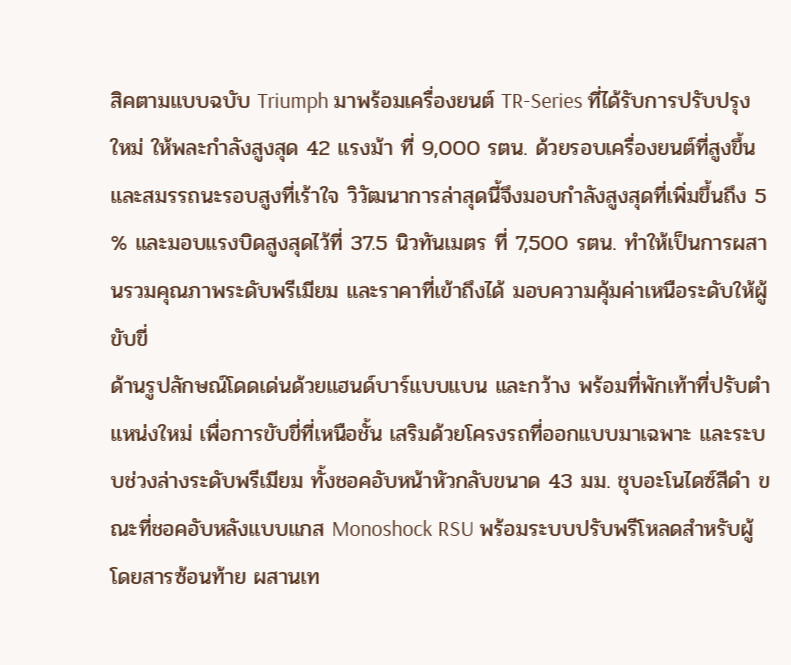สิคตามแบบฉบับ Triumph มาพร้อมเครื่องยนต์ TR-Series ที่ได้รับการปรับปรุงใหม่ ให้พละกำลังสูงสุด 42 แรงม้า ที่ 9,000 รตน. ด้วยรอบเครื่องยนต์ที่สูงขึ้น และสมรรถนะรอบสูงที่เร้าใจ วิวัฒนาการล่าสุดนี้จึงมอบกำลังสูงสุดที่เพิ่มขึ้นถึง 5 % และมอบแรงบิดสูงสุดไว้ที่ 37.5 นิวทันเมตร ที่ 7,500 รตน. ทำให้เป็นการผสานรวมคุณภาพระดับพรีเมียม และราคาที่เข้าถึงได้ มอบความคุ้มค่าเหนือระดับให้ผู้ขับขี่
ด้านรูปลักษณ์โดดเด่นด้วยแฮนด์บาร์แบบแบน และกว้าง พร้อมที่พักเท้าที่ปรับตำแหน่งใหม่ เพื่อการขับขี่ที่เหนือชั้น เสริมด้วยโครงรถที่ออกแบบมาเฉพาะ และระบบช่วงล่างระดับพรีเมียม ทั้งชอคอับหน้าหัวกลับขนาด 43 มม. ชุบอะโนไดซ์สีดำ ขณะที่ชอคอับหลังแบบแกส Monoshock RSU พร้อมระบบปรับพรีโหลดสำหรับผู้โดยสารซ้อนท้าย ผสานเท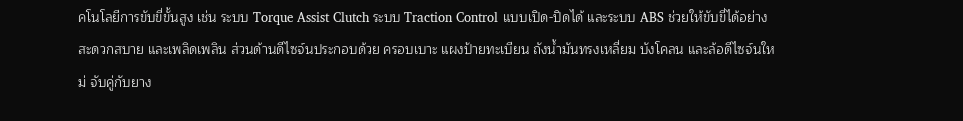คโนโลยีการขับขี่ขั้นสูง เช่น ระบบ Torque Assist Clutch ระบบ Traction Control แบบเปิด-ปิดได้ และระบบ ABS ช่วยให้ขับขี่ได้อย่างสะดวกสบาย และเพลิดเพลิน ส่วนด้านดีไซจ์นประกอบด้วย ครอบเบาะ แผงป้ายทะเบียน ถังน้ำมันทรงเหลี่ยม บังโคลน และล้อดีไซจ์นใหม่ จับคู่กับยาง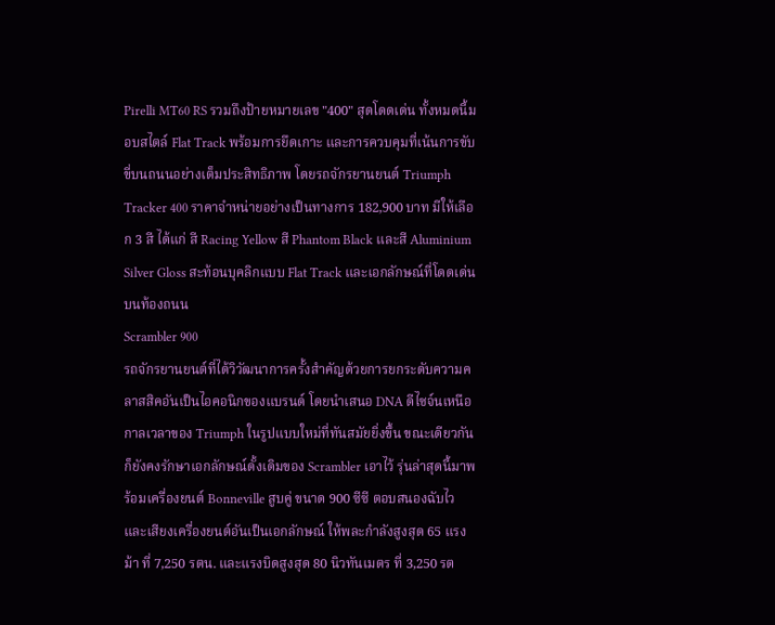Pirelli MT60 RS รวมถึงป้ายหมายเลข "400" สุดโดดเด่น ทั้งหมดนี้มอบสไตล์ Flat Track พร้อมการยึดเกาะ และการควบคุมที่เน้นการขับขี่บนถนนอย่างเต็มประสิทธิภาพ โดยรถจักรยานยนต์ Triumph Tracker 400 ราคาจำหน่ายอย่างเป็นทางการ 182,900 บาท มีให้เลือก 3 สี ได้แก่ สี Racing Yellow สี Phantom Black และสี Aluminium Silver Gloss สะท้อนบุคลิกแบบ Flat Track และเอกลักษณ์ที่โดดเด่นบนท้องถนน
Scrambler 900
รถจักรยานยนต์ที่ได้วิวัฒนาการครั้งสำคัญด้วยการยกระดับความคลาสสิคอันเป็นไอคอนิกของแบรนด์ โดยนำเสนอ DNA ดีไซจ์นเหนือกาลเวลาของ Triumph ในรูปแบบใหม่ที่ทันสมัยยิ่งขึ้น ขณะเดียวกันก็ยังคงรักษาเอกลักษณ์ดั้งเดิมของ Scrambler เอาไว้ รุ่นล่าสุดนี้มาพร้อมเครื่องยนต์ Bonneville สูบคู่ ขนาด 900 ซีซี ตอบสนองฉับไว และเสียงเครื่องยนต์อันเป็นเอกลักษณ์ ให้พละกำลังสูงสุด 65 แรงม้า ที่ 7,250 รตน. และแรงบิดสูงสุด 80 นิวทันเมตร ที่ 3,250 รต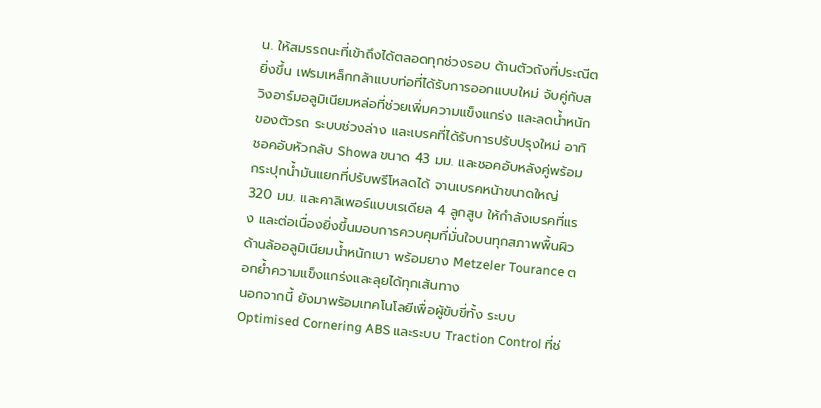น. ให้สมรรถนะที่เข้าถึงได้ตลอดทุกช่วงรอบ ด้านตัวถังที่ประณีตยิ่งขึ้น เฟรมเหล็กกล้าแบบท่อที่ได้รับการออกแบบใหม่ จับคู่กับสวิงอาร์มอลูมิเนียมหล่อที่ช่วยเพิ่มความแข็งแกร่ง และลดน้ำหนักของตัวรถ ระบบช่วงล่าง และเบรคที่ได้รับการปรับปรุงใหม่ อาทิ ชอคอับหัวกลับ Showa ขนาด 43 มม. และชอคอับหลังคู่พร้อมกระปุกน้ำมันแยกที่ปรับพรีโหลดได้ จานเบรคหน้าขนาดใหญ่ 320 มม. และคาลิเพอร์แบบเรเดียล 4 ลูกสูบ ให้กำลังเบรคที่แรง และต่อเนื่องยิ่งขึ้นมอบการควบคุมที่มั่นใจบนทุกสภาพพื้นผิว ด้านล้ออลูมิเนียมน้ำหนักเบา พร้อมยาง Metzeler Tourance ตอกย้ำความแข็งแกร่งและลุยได้ทุกเส้นทาง
นอกจากนี้ ยังมาพร้อมเทคโนโลยีเพื่อผู้ขับขี่ทั้ง ระบบ Optimised Cornering ABS และระบบ Traction Control ที่ช่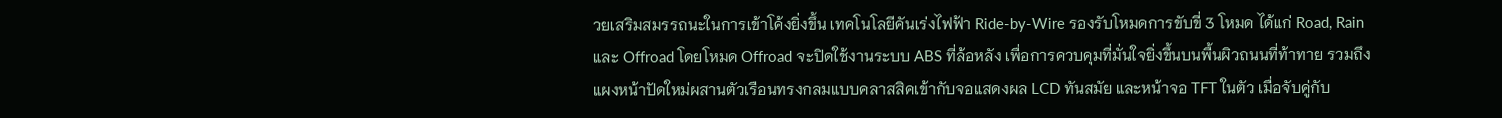วยเสริมสมรรถนะในการเข้าโค้งยิ่งขึ้น เทคโนโลยีคันเร่งไฟฟ้า Ride-by-Wire รองรับโหมดการขับขี่ 3 โหมด ได้แก่ Road, Rain และ Offroad โดยโหมด Offroad จะปิดใช้งานระบบ ABS ที่ล้อหลัง เพื่อการควบคุมที่มั่นใจยิ่งขึ้นบนพื้นผิวถนนที่ท้าทาย รวมถึงแผงหน้าปัดใหม่ผสานตัวเรือนทรงกลมแบบคลาสสิคเข้ากับจอแสดงผล LCD ทันสมัย และหน้าจอ TFT ในตัว เมื่อจับคู่กับ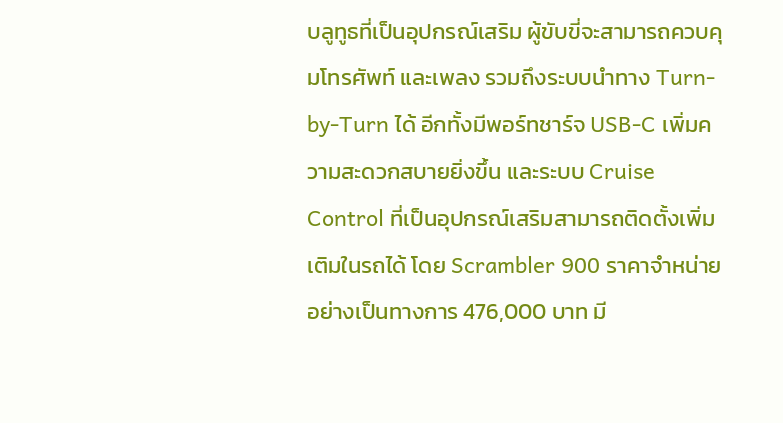บลูทูธที่เป็นอุปกรณ์เสริม ผู้ขับขี่จะสามารถควบคุมโทรศัพท์ และเพลง รวมถึงระบบนำทาง Turn-by-Turn ได้ อีกทั้งมีพอร์ทชาร์จ USB-C เพิ่มความสะดวกสบายยิ่งขึ้น และระบบ Cruise Control ที่เป็นอุปกรณ์เสริมสามารถติดตั้งเพิ่มเติมในรถได้ โดย Scrambler 900 ราคาจำหน่ายอย่างเป็นทางการ 476,000 บาท มี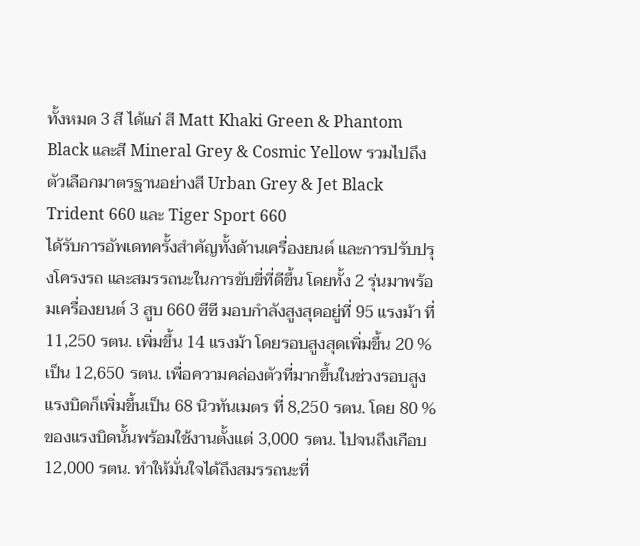ทั้งหมด 3 สี ได้แก่ สี Matt Khaki Green & Phantom Black และสี Mineral Grey & Cosmic Yellow รวมไปถึงตัวเลือกมาตรฐานอย่างสี Urban Grey & Jet Black
Trident 660 และ Tiger Sport 660
ได้รับการอัพเดทครั้งสำคัญทั้งด้านเครื่องยนต์ และการปรับปรุงโครงรถ และสมรรถนะในการขับขี่ที่ดีขึ้น โดยทั้ง 2 รุ่นมาพร้อมเครื่องยนต์ 3 สูบ 660 ซีซี มอบกำลังสูงสุดอยู่ที่ 95 แรงม้า ที่ 11,250 รตน. เพิ่มขึ้น 14 แรงม้า โดยรอบสูงสุดเพิ่มขึ้น 20 % เป็น 12,650 รตน. เพื่อความคล่องตัวที่มากขึ้นในช่วงรอบสูง แรงบิดก็เพิ่มขึ้นเป็น 68 นิวทันเมตร ที่ 8,250 รตน. โดย 80 % ของแรงบิดนั้นพร้อมใช้งานตั้งแต่ 3,000 รตน. ไปจนถึงเกือบ 12,000 รตน. ทำให้มั่นใจได้ถึงสมรรถนะที่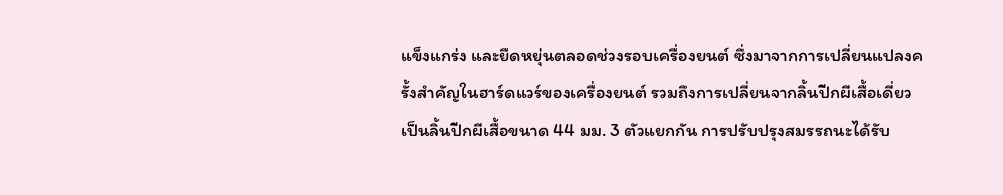แข็งแกร่ง และยืดหยุ่นตลอดช่วงรอบเครื่องยนต์ ซึ่งมาจากการเปลี่ยนแปลงครั้งสำคัญในฮาร์ดแวร์ของเครื่องยนต์ รวมถึงการเปลี่ยนจากลิ้นปีกผีเสื้อเดี่ยวเป็นลิ้นปีกผีเสื้อขนาด 44 มม. 3 ตัวแยกกัน การปรับปรุงสมรรถนะได้รับ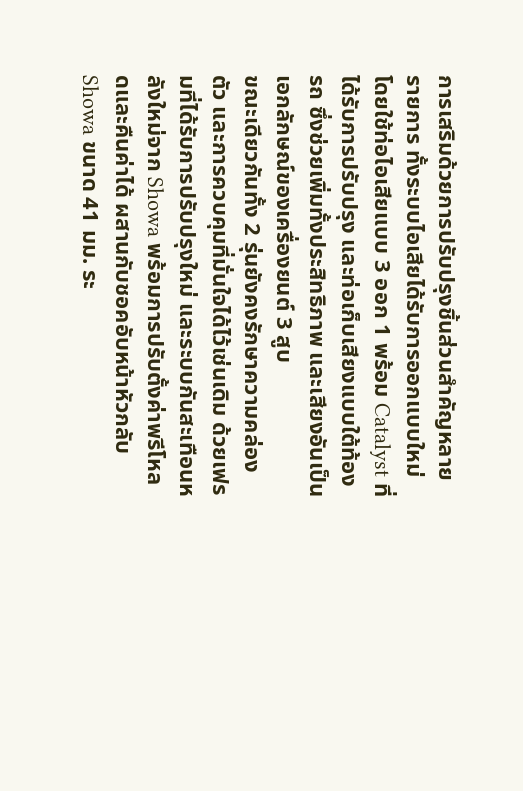การเสริมด้วยการปรับปรุงชิ้นส่วนสำคัญหลายรายการ ทั้งระบบไอเสียได้รับการออกแบบใหม่โดยใช้ท่อไอเสียแบบ 3 ออก 1 พร้อม Catalyst ที่ได้รับการปรับปรุง และท่อเก็บเสียงแบบใต้ท้องรถ ซึ่งช่วยเพิ่มทั้งประสิทธิภาพ และเสียงอันเป็นเอกลักษณ์ของเครื่องยนต์ 3 สูบ
ขณะเดียวกันทั้ง 2 รุ่นยังคงรักษาความคล่องตัว และการควบคุมที่มั่นใจได้ไว้เช่นเดิม ด้วยเฟรมที่ได้รับการปรับปรุงใหม่ และระบบกันสะเทือนหลังใหม่จาก Showa พร้อมการปรับตั้งค่าพรีโหลดและคืนค่าได้ ผสานกับชอคอับหน้าหัวกลับ Showa ขนาด 41 มม. ระ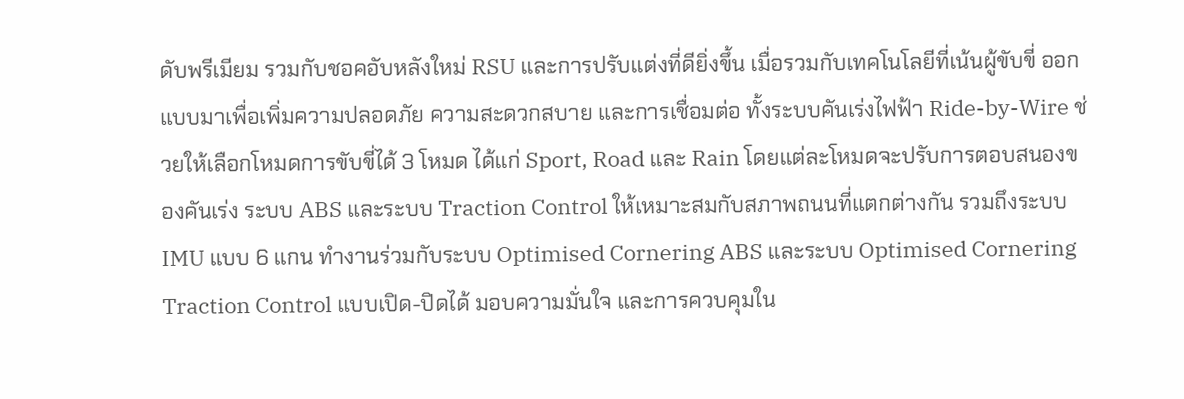ดับพรีเมียม รวมกับชอคอับหลังใหม่ RSU และการปรับแต่งที่ดียิ่งขึ้น เมื่อรวมกับเทคโนโลยีที่เน้นผู้ขับขี่ ออกแบบมาเพื่อเพิ่มความปลอดภัย ความสะดวกสบาย และการเชื่อมต่อ ทั้งระบบคันเร่งไฟฟ้า Ride-by-Wire ช่วยให้เลือกโหมดการขับขี่ได้ 3 โหมด ได้แก่ Sport, Road และ Rain โดยแต่ละโหมดจะปรับการตอบสนองของคันเร่ง ระบบ ABS และระบบ Traction Control ให้เหมาะสมกับสภาพถนนที่แตกต่างกัน รวมถึงระบบ IMU แบบ 6 แกน ทำงานร่วมกับระบบ Optimised Cornering ABS และระบบ Optimised Cornering Traction Control แบบเปิด-ปิดได้ มอบความมั่นใจ และการควบคุมใน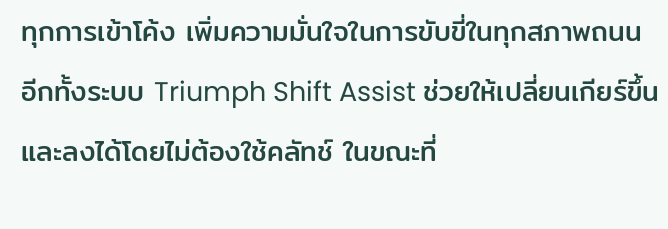ทุกการเข้าโค้ง เพิ่มความมั่นใจในการขับขี่ในทุกสภาพถนน
อีกทั้งระบบ Triumph Shift Assist ช่วยให้เปลี่ยนเกียร์ขึ้น และลงได้โดยไม่ต้องใช้คลัทช์ ในขณะที่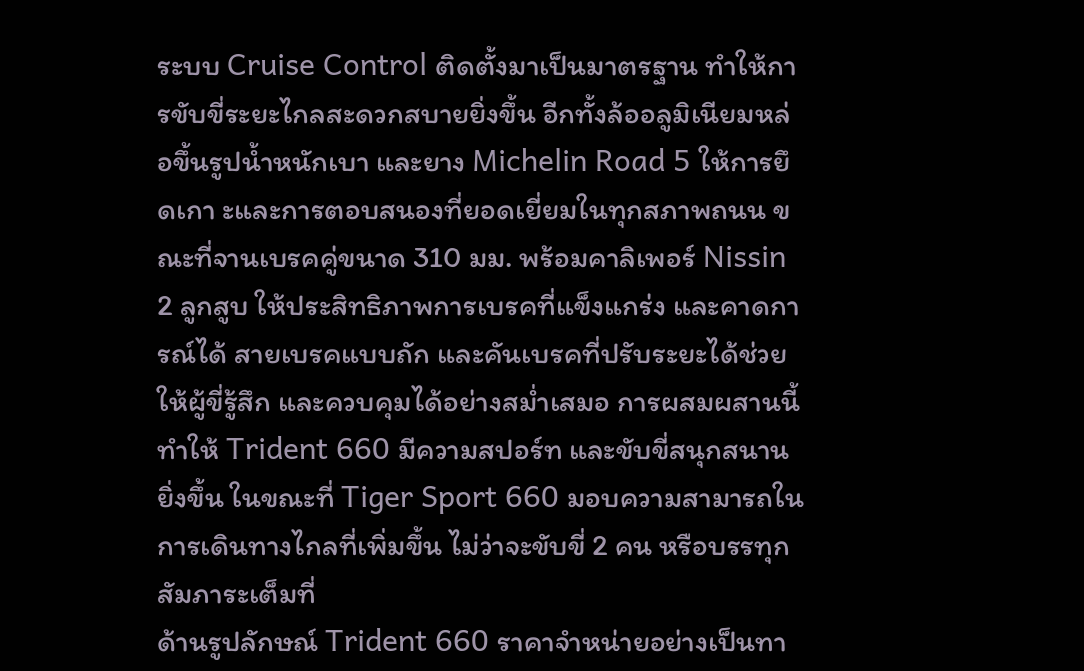ระบบ Cruise Control ติดตั้งมาเป็นมาตรฐาน ทำให้การขับขี่ระยะไกลสะดวกสบายยิ่งขึ้น อีกทั้งล้ออลูมิเนียมหล่อขึ้นรูปน้ำหนักเบา และยาง Michelin Road 5 ให้การยึดเกา ะและการตอบสนองที่ยอดเยี่ยมในทุกสภาพถนน ขณะที่จานเบรคคู่ขนาด 310 มม. พร้อมคาลิเพอร์ Nissin 2 ลูกสูบ ให้ประสิทธิภาพการเบรคที่แข็งแกร่ง และคาดการณ์ได้ สายเบรคแบบถัก และคันเบรคที่ปรับระยะได้ช่วยให้ผู้ขี่รู้สึก และควบคุมได้อย่างสม่ำเสมอ การผสมผสานนี้ทำให้ Trident 660 มีความสปอร์ท และขับขี่สนุกสนานยิ่งขึ้น ในขณะที่ Tiger Sport 660 มอบความสามารถในการเดินทางไกลที่เพิ่มขึ้น ไม่ว่าจะขับขี่ 2 คน หรือบรรทุกสัมภาระเต็มที่
ด้านรูปลักษณ์ Trident 660 ราคาจำหน่ายอย่างเป็นทา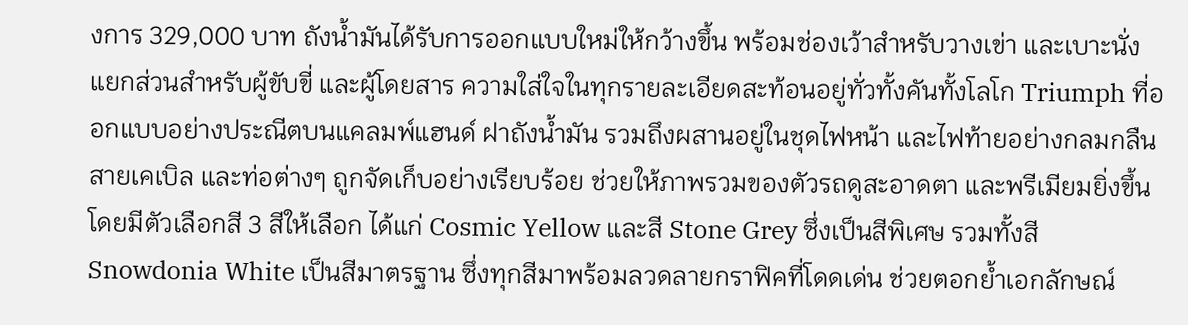งการ 329,000 บาท ถังน้ำมันได้รับการออกแบบใหม่ให้กว้างขึ้น พร้อมช่องเว้าสำหรับวางเข่า และเบาะนั่งแยกส่วนสำหรับผู้ขับขี่ และผู้โดยสาร ความใส่ใจในทุกรายละเอียดสะท้อนอยู่ทั่วทั้งคันทั้งโลโก Triumph ที่ออกแบบอย่างประณีตบนแคลมพ์แฮนด์ ฝาถังน้ำมัน รวมถึงผสานอยู่ในชุดไฟหน้า และไฟท้ายอย่างกลมกลืน สายเคเบิล และท่อต่างๆ ถูกจัดเก็บอย่างเรียบร้อย ช่วยให้ภาพรวมของตัวรถดูสะอาดตา และพรีเมียมยิ่งขึ้น โดยมีตัวเลือกสี 3 สีให้เลือก ได้แก่ Cosmic Yellow และสี Stone Grey ซึ่งเป็นสีพิเศษ รวมทั้งสี Snowdonia White เป็นสีมาตรฐาน ซึ่งทุกสีมาพร้อมลวดลายกราฟิคที่โดดเด่น ช่วยตอกย้ำเอกลักษณ์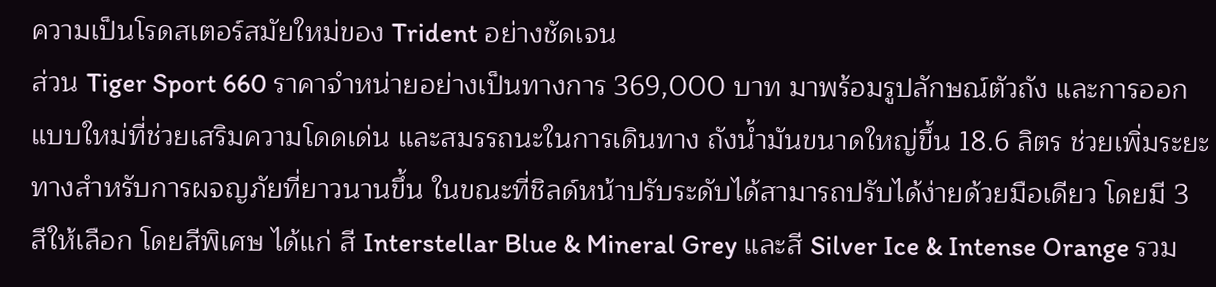ความเป็นโรดสเตอร์สมัยใหม่ของ Trident อย่างชัดเจน
ส่วน Tiger Sport 660 ราคาจำหน่ายอย่างเป็นทางการ 369,000 บาท มาพร้อมรูปลักษณ์ตัวถัง และการออกแบบใหม่ที่ช่วยเสริมความโดดเด่น และสมรรถนะในการเดินทาง ถังน้ำมันขนาดใหญ่ขึ้น 18.6 ลิตร ช่วยเพิ่มระยะทางสำหรับการผจญภัยที่ยาวนานขึ้น ในขณะที่ชิลด์หน้าปรับระดับได้สามารถปรับได้ง่ายด้วยมือเดียว โดยมี 3 สีให้เลือก โดยสีพิเศษ ได้แก่ สี Interstellar Blue & Mineral Grey และสี Silver Ice & Intense Orange รวม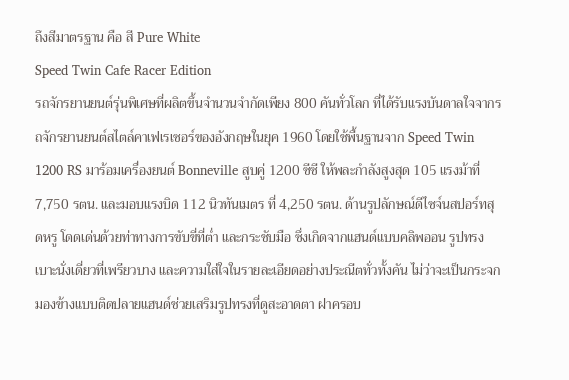ถึงสีมาตรฐาน คือ สี Pure White
Speed Twin Cafe Racer Edition
รถจักรยานยนต์รุ่นพิเศษที่ผลิตขึ้นจำนวนจำกัดเพียง 800 คันทั่วโลก ที่ได้รับแรงบันดาลใจจากรถจักรยานยนต์สไตล์คาเฟเรเซอร์ของอังกฤษในยุค 1960 โดยใช้พื้นฐานจาก Speed Twin 1200 RS มาร้อมเครื่องยนต์ Bonneville สูบคู่ 1200 ซีซี ให้พละกำลังสูงสุด 105 แรงม้าที่ 7,750 รตน. และมอบแรงบิด 112 นิวทันเมตร ที่ 4,250 รตน. ด้านรูปลักษณ์ดีไซจ์นสปอร์ทสุดหรู โดดเด่นด้วยท่าทางการขับขี่ที่ต่ำ และกระชับมือ ซึ่งเกิดจากแฮนด์แบบคลิพออน รูปทรงเบาะนั่งเดี่ยวที่เพรียวบาง และความใส่ใจในรายละเอียดอย่างประณีตทั่วทั้งคัน ไม่ว่าจะเป็นกระจกมองข้างแบบติดปลายแฮนด์ช่วยเสริมรูปทรงที่ดูสะอาดตา ฝาครอบ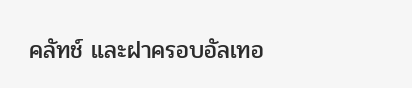คลัทช์ และฝาครอบอัลเทอ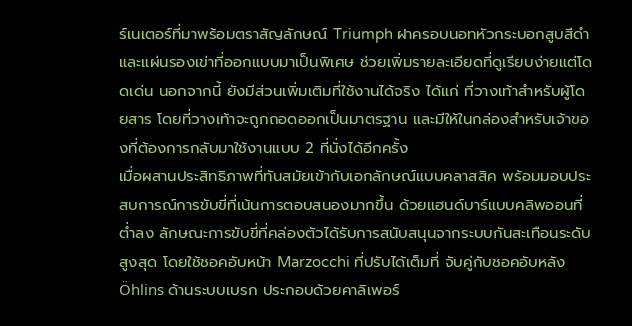ร์เนเตอร์ที่มาพร้อมตราสัญลักษณ์ Triumph ฝาครอบนอทหัวกระบอกสูบสีดำ และแผ่นรองเข่าที่ออกแบบมาเป็นพิเศษ ช่วยเพิ่มรายละเอียดที่ดูเรียบง่ายแต่โดดเด่น นอกจากนี้ ยังมีส่วนเพิ่มเติมที่ใช้งานได้จริง ได้แก่ ที่วางเท้าสำหรับผู้โดยสาร โดยที่วางเท้าจะถูกถอดออกเป็นมาตรฐาน และมีให้ในกล่องสำหรับเจ้าของที่ต้องการกลับมาใช้งานแบบ 2 ที่นั่งได้อีกครั้ง
เมื่อผสานประสิทธิภาพที่ทันสมัยเข้ากับเอกลักษณ์แบบคลาสสิค พร้อมมอบประสบการณ์การขับขี่ที่เน้นการตอบสนองมากขึ้น ด้วยแฮนด์บาร์แบบคลิพออนที่ต่ำลง ลักษณะการขับขี่ที่คล่องตัวได้รับการสนับสนุนจากระบบกันสะเทือนระดับสูงสุด โดยใช้ชอคอับหน้า Marzocchi ที่ปรับได้เต็มที่ จับคู่กับชอคอับหลัง Öhlins ด้านระบบเบรก ประกอบด้วยคาลิเพอร์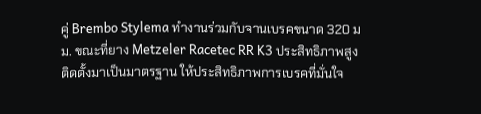คู่ Brembo Stylema ทำงานร่วมกับจานเบรคขนาด 320 มม. ขณะที่ยาง Metzeler Racetec RR K3 ประสิทธิภาพสูงติดตั้งมาเป็นมาตรฐาน ให้ประสิทธิภาพการเบรคที่มั่นใจ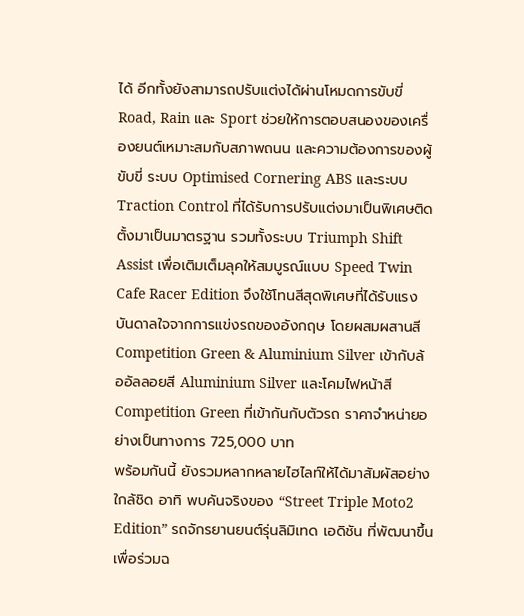ได้ อีกทั้งยังสามารถปรับแต่งได้ผ่านโหมดการขับขี่ Road, Rain และ Sport ช่วยให้การตอบสนองของเครื่องยนต์เหมาะสมกับสภาพถนน และความต้องการของผู้ขับขี่ ระบบ Optimised Cornering ABS และระบบ Traction Control ที่ได้รับการปรับแต่งมาเป็นพิเศษติดตั้งมาเป็นมาตรฐาน รวมทั้งระบบ Triumph Shift Assist เพื่อเติมเต็มลุคให้สมบูรณ์แบบ Speed Twin Cafe Racer Edition จึงใช้โทนสีสุดพิเศษที่ได้รับแรงบันดาลใจจากการแข่งรถของอังกฤษ โดยผสมผสานสี Competition Green & Aluminium Silver เข้ากับล้ออัลลอยสี Aluminium Silver และโคมไฟหน้าสี Competition Green ที่เข้ากันกับตัวรถ ราคาจำหน่ายอย่างเป็นทางการ 725,000 บาท
พร้อมกันนี้ ยังรวมหลากหลายไฮไลท์ให้ได้มาสัมผัสอย่างใกล้ชิด อาทิ พบคันจริงของ “Street Triple Moto2 Edition” รถจักรยานยนต์รุ่นลิมิเทด เอดิชัน ที่พัฒนาขึ้นเพื่อร่วมฉ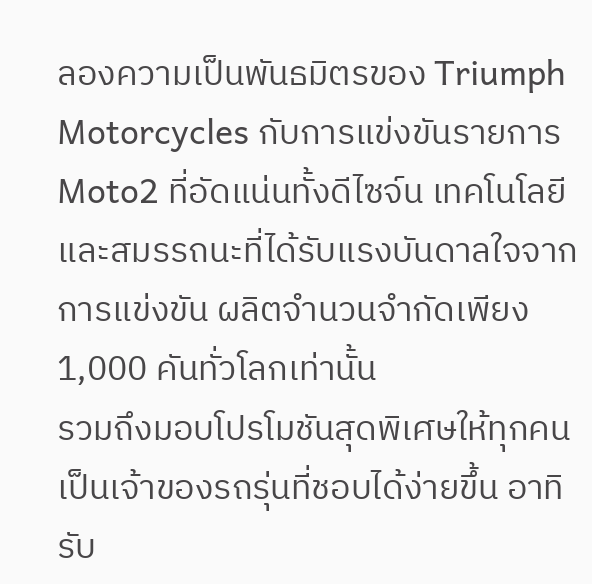ลองความเป็นพันธมิตรของ Triumph Motorcycles กับการแข่งขันรายการ Moto2 ที่อัดแน่นทั้งดีไซจ์น เทคโนโลยี และสมรรถนะที่ได้รับแรงบันดาลใจจากการแข่งขัน ผลิตจำนวนจำกัดเพียง 1,000 คันทั่วโลกเท่านั้น
รวมถึงมอบโปรโมชันสุดพิเศษให้ทุกคนเป็นเจ้าของรถรุ่นที่ชอบได้ง่ายขึ้น อาทิ รับ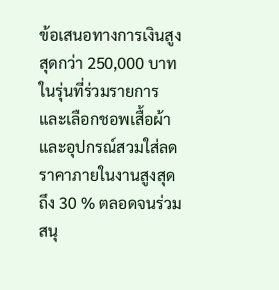ข้อเสนอทางการเงินสูงสุดกว่า 250,000 บาท ในรุ่นที่ร่วมรายการ และเลือกชอพเสื้อผ้า และอุปกรณ์สวมใส่ลดราคาภายในงานสูงสุดถึง 30 % ตลอดจนร่วมสนุ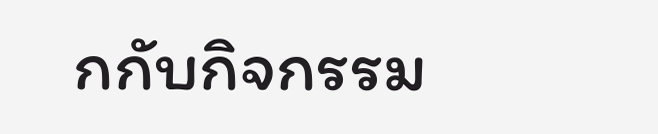กกับกิจกรรม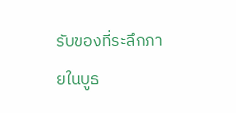รับของที่ระลึกภายในบูธ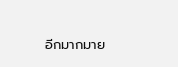อีกมากมาย